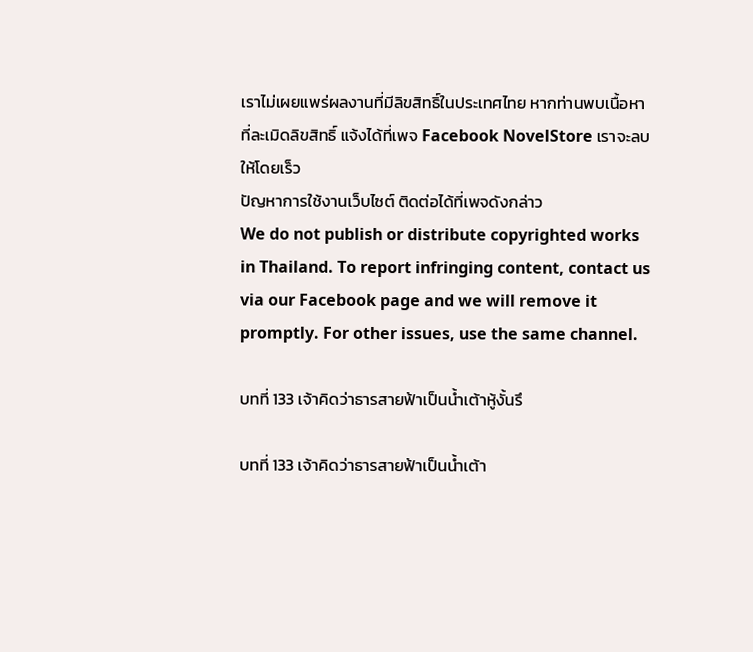เราไม่เผยแพร่ผลงานที่มีลิขสิทธิ์ในประเทศไทย หากท่านพบเนื้อหาที่ละเมิดลิขสิทธิ์ แจ้งได้ที่เพจ Facebook NovelStore เราจะลบให้โดยเร็ว
ปัญหาการใช้งานเว็บไซต์ ติดต่อได้ที่เพจดังกล่าว
We do not publish or distribute copyrighted works in Thailand. To report infringing content, contact us via our Facebook page and we will remove it promptly. For other issues, use the same channel.

บทที่ 133 เจ้าคิดว่าธารสายฟ้าเป็นน้ำเต้าหู้งั้นรึ

บทที่ 133 เจ้าคิดว่าธารสายฟ้าเป็นน้ำเต้า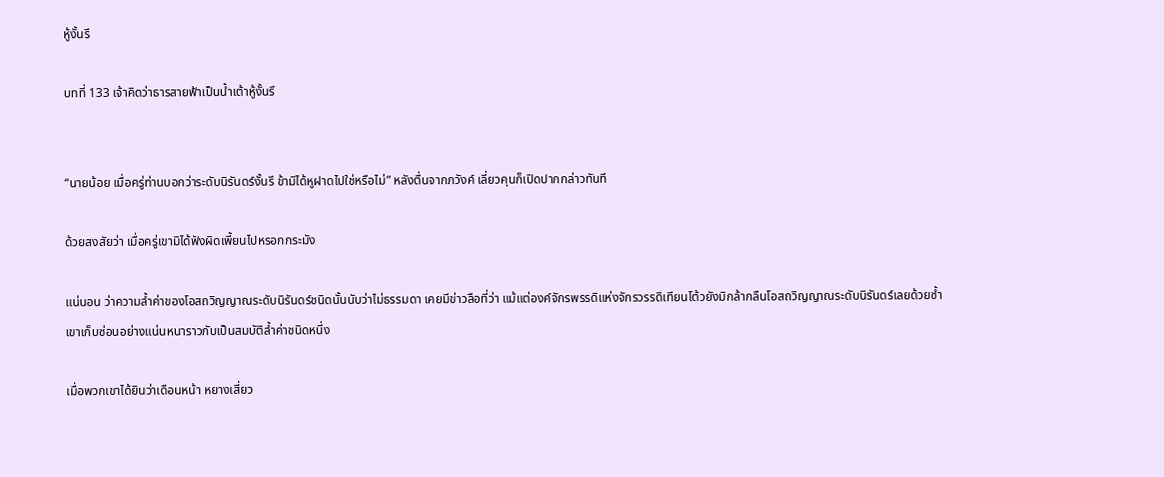หู้งั้นรึ

บทที่ 133 เจ้าคิดว่าธารสายฟ้าเป็นน้ำเต้าหู้งั้นรึ


“นายน้อย เมื่อครู่ท่านบอกว่าระดับนิรันดร์งั้นรึ ข้ามิได้หูฝาดไปใช่หรือไม่” หลังตื่นจากภวังค์ เลี่ยวคุนก็เปิดปากกล่าวทันที

ด้วยสงสัยว่า เมื่อครู่เขามิได้ฟังผิดเพี้ยนไปหรอกกระมัง

แน่นอน ว่าความล้ำค่าของโอสถวิญญาณระดับนิรันดร์ชนิดนั้นนับว่าไม่ธรรมดา เคยมีข่าวลือที่ว่า แม้แต่องค์จักรพรรดิแห่งจักรวรรดิเทียนโต้วยังมิกล้ากลืนโอสถวิญญาณระดับนิรันดร์เลยด้วยซ้ำ เขาเก็บซ่อนอย่างแน่นหนาราวกับเป็นสมบัติล้ำค่าชนิดหนึ่ง

เมื่อพวกเขาได้ยินว่าเดือนหน้า หยางเสี่ยว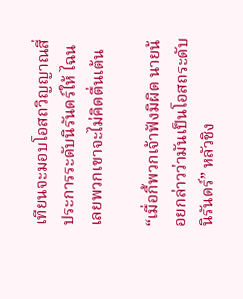เทียนจะมอบโอสถวิญญาณสี่ประการระดับนิรันดร์ให้ ไฉนเลยพวกเขาจะไม่คิดตื่นเต้น

“เมื่อกี้พวกเจ้าฟังมิผิด นายน้อยกล่าวว่ามันเป็นโอสถระดับนิรันดร์” หลัวชิง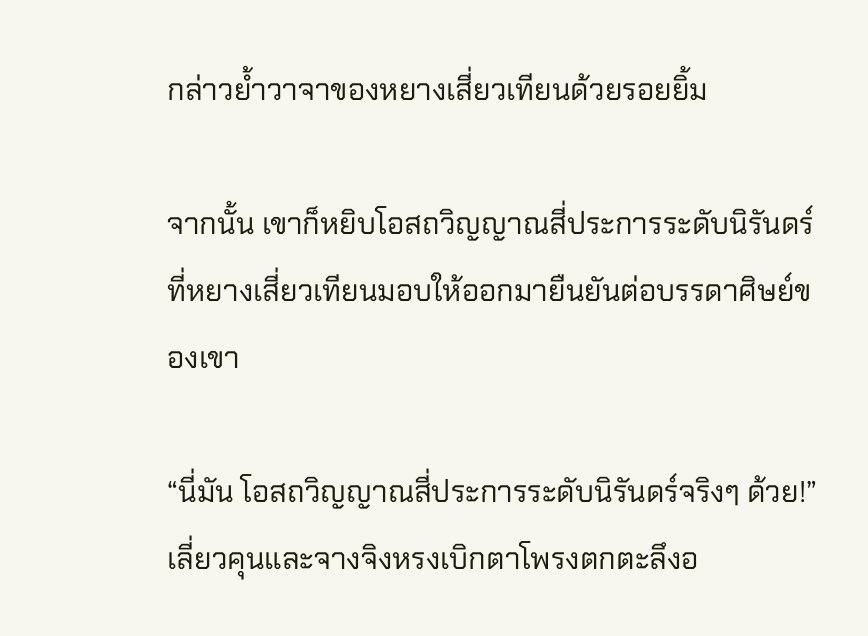กล่าวย้ำวาจาของหยางเสี่ยวเทียนด้วยรอยยิ้ม

จากนั้น เขาก็หยิบโอสถวิญญาณสี่ประการระดับนิรันดร์ ที่หยางเสี่ยวเทียนมอบให้ออกมายืนยันต่อบรรดาศิษย์ของเขา

“นี่มัน โอสถวิญญาณสี่ประการระดับนิรันดร์จริงๆ ด้วย!” เลี่ยวคุนและจางจิงหรงเบิกตาโพรงตกตะลึงอ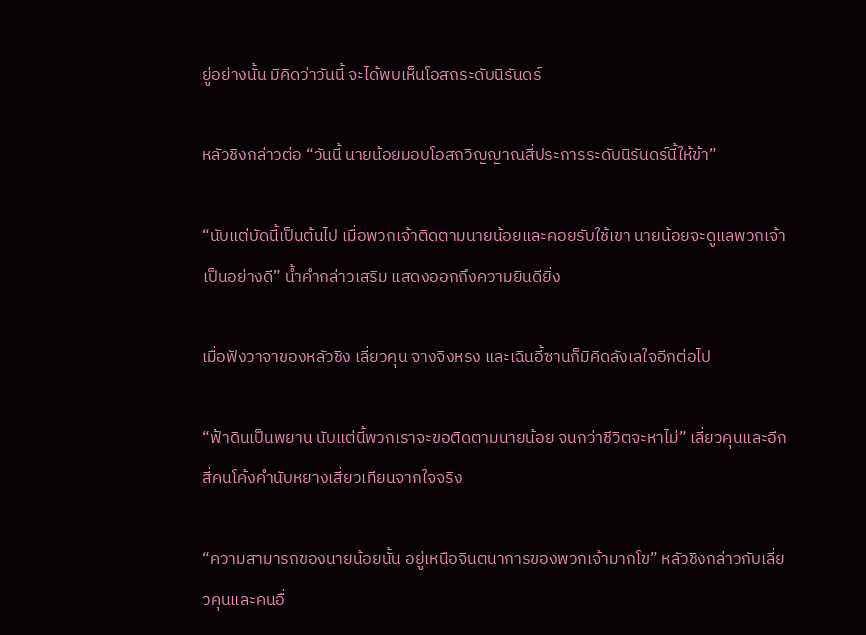ยู่อย่างนั้น มิคิดว่าวันนี้ จะได้พบเห็นโอสถระดับนิรันดร์

หลัวชิงกล่าวต่อ “วันนี้ นายน้อยมอบโอสถวิญญาณสี่ประการระดับนิรันดร์นี้ให้ข้า”

“นับแต่บัดนี้เป็นต้นไป เมื่อพวกเจ้าติดตามนายน้อยและคอยรับใช้เขา นายน้อยจะดูแลพวกเจ้าเป็นอย่างดี” น้ำคำกล่าวเสริม แสดงออกถึงความยินดียิ่ง

เมื่อฟังวาจาของหลัวชิง เลี่ยวคุน จางจิงหรง และเฉินอี้ซานก็มิคิดลังเลใจอีกต่อไป

“ฟ้าดินเป็นพยาน นับแต่นี้พวกเราจะขอติดตามนายน้อย จนกว่าชีวิตจะหาไม่” เลี่ยวคุนและอีกสี่คนโค้งคำนับหยางเสี่ยวเทียนจากใจจริง

“ความสามารถของนายน้อยนั้น อยู่เหนือจินตนาการของพวกเจ้ามากโข” หลัวชิงกล่าวกับเลี่ยวคุนและคนอื่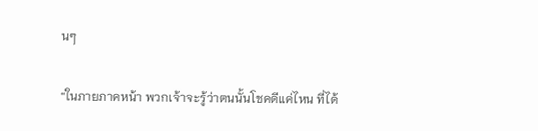นๆ

“ในภายภาคหน้า พวกเจ้าจะรู้ว่าตนนั้นโชคดีแค่ไหน ที่ได้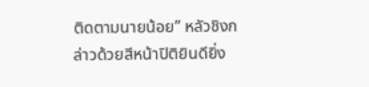ติดตามนายน้อย” หลัวชิงกล่าวด้วยสีหน้าปิติยินดียิ่ง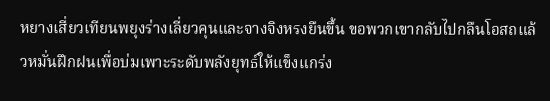หยางเสี่ยวเทียนพยุงร่างเลี่ยวคุนและจางจิงหรงยืนขึ้น ขอพวกเขากลับไปกลืนโอสถแล้วหมั่นฝึกฝนเพื่อบ่มเพาะระดับพลังยุทธ์ให้แข็งแกร่ง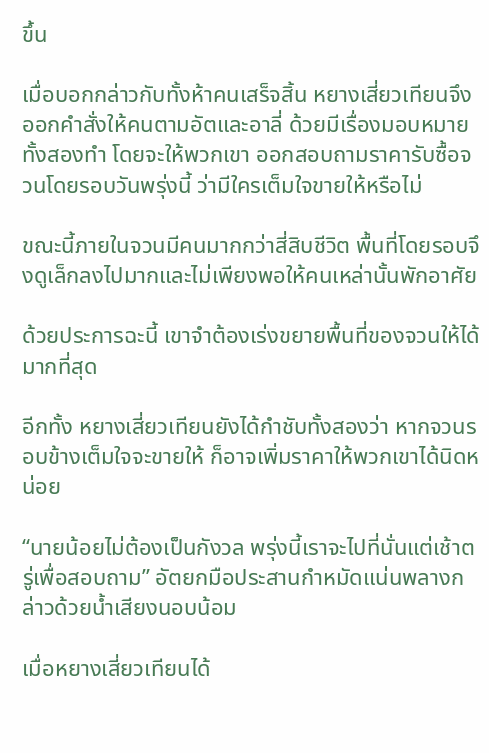ขึ้น

เมื่อบอกกล่าวกับทั้งห้าคนเสร็จสิ้น หยางเสี่ยวเทียนจึงออกคำสั่งให้คนตามอัตและอาลี่ ด้วยมีเรื่องมอบหมายทั้งสองทำ โดยจะให้พวกเขา ออกสอบถามราคารับซื้อจวนโดยรอบวันพรุ่งนี้ ว่ามีใครเต็มใจขายให้หรือไม่

ขณะนี้ภายในจวนมีคนมากกว่าสี่สิบชีวิต พื้นที่โดยรอบจึงดูเล็กลงไปมากและไม่เพียงพอให้คนเหล่านั้นพักอาศัย

ด้วยประการฉะนี้ เขาจำต้องเร่งขยายพื้นที่ของจวนให้ได้มากที่สุด

อีกทั้ง หยางเสี่ยวเทียนยังได้กำชับทั้งสองว่า หากจวนรอบข้างเต็มใจจะขายให้ ก็อาจเพิ่มราคาให้พวกเขาได้นิดหน่อย

“นายน้อยไม่ต้องเป็นกังวล พรุ่งนี้เราจะไปที่นั่นแต่เช้าตรู่เพื่อสอบถาม” อัตยกมือประสานกำหมัดแน่นพลางกล่าวด้วยน้ำเสียงนอบน้อม

เมื่อหยางเสี่ยวเทียนได้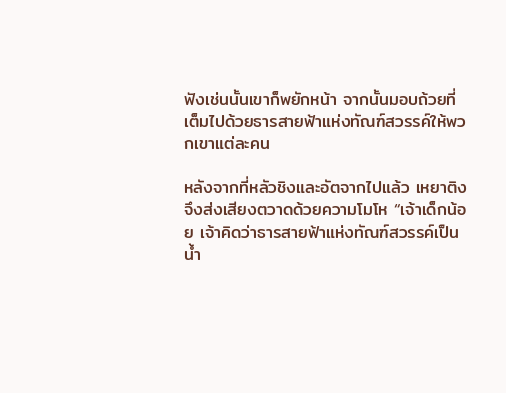ฟังเช่นนั้นเขาก็พยักหน้า จากนั้นมอบถ้วยที่เต็มไปด้วยธารสายฟ้าแห่งทัณฑ์สวรรค์ให้พวกเขาแต่ละคน

หลังจากที่หลัวชิงและอัตจากไปแล้ว เหยาติงจึงส่งเสียงตวาดด้วยความโมโห “เจ้าเด็กน้อย เจ้าคิดว่าธารสายฟ้าแห่งทัณฑ์สวรรค์เป็นน้ำ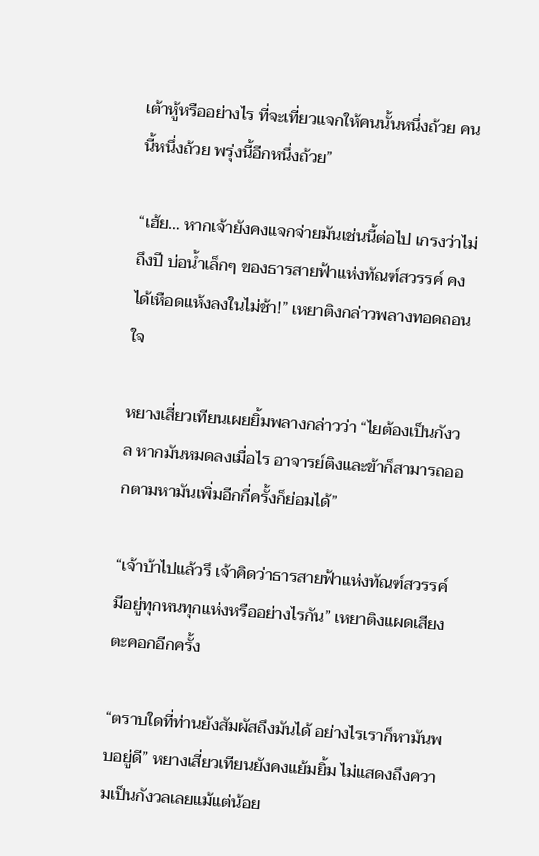เต้าหู้หรืออย่างไร ที่จะเที่ยวแจกให้คนนั้นหนึ่งถ้วย คนนี้หนึ่งถ้วย พรุ่งนี้อีกหนึ่งถ้วย”

“เฮ้ย… หากเจ้ายังคงแจกจ่ายมันเช่นนี้ต่อไป เกรงว่าไม่ถึงปี บ่อน้ำเล็กๆ ของธารสายฟ้าแห่งทัณฑ์สวรรค์ คงได้เหือดแห้งลงในไม่ช้า!” เหยาติงกล่าวพลางทอดถอนใจ

หยางเสี่ยวเทียนเผยยิ้มพลางกล่าวว่า “ไยต้องเป็นกังวล หากมันหมดลงเมื่อไร อาจารย์ติงและข้าก็สามารถออกตามหามันเพิ่มอีกกี่ครั้งก็ย่อมได้”

“เจ้าบ้าไปแล้วรึ เจ้าคิดว่าธารสายฟ้าแห่งทัณฑ์สวรรค์มีอยู่ทุกหนทุกแห่งหรืออย่างไรกัน” เหยาติงแผดเสียงตะคอกอีกครั้ง

“ตราบใดที่ท่านยังสัมผัสถึงมันได้ อย่างไรเราก็หามันพบอยู่ดี” หยางเสี่ยวเทียนยังคงแย้มยิ้ม ไม่แสดงถึงความเป็นกังวลเลยแม้แต่น้อย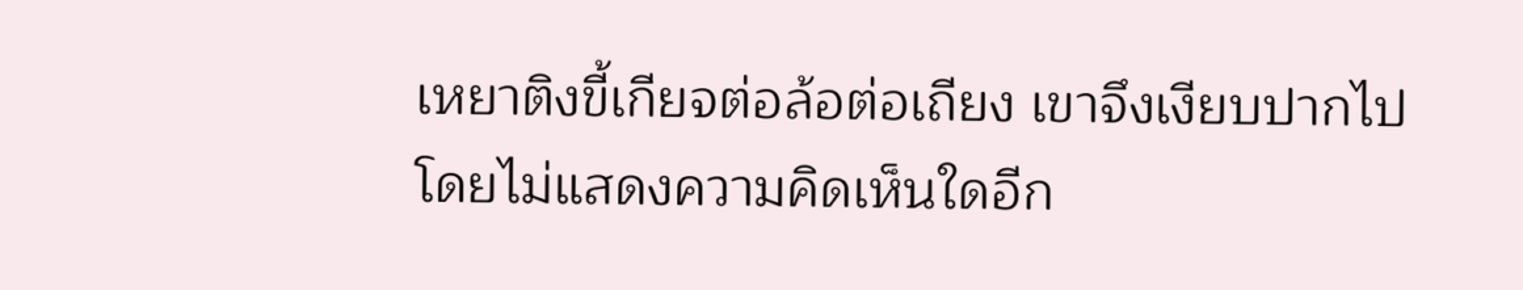เหยาติงขี้เกียจต่อล้อต่อเถียง เขาจึงเงียบปากไปโดยไม่แสดงความคิดเห็นใดอีก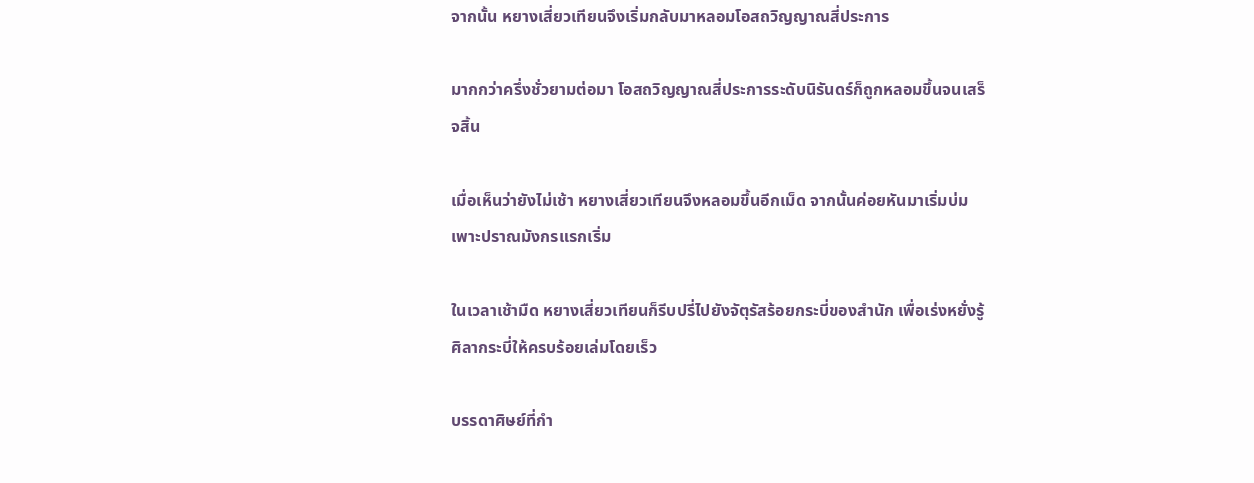จากนั้น หยางเสี่ยวเทียนจึงเริ่มกลับมาหลอมโอสถวิญญาณสี่ประการ

มากกว่าครึ่งชั่วยามต่อมา โอสถวิญญาณสี่ประการระดับนิรันดร์ก็ถูกหลอมขึ้นจนเสร็จสิ้น

เมื่อเห็นว่ายังไม่เช้า หยางเสี่ยวเทียนจึงหลอมขึ้นอีกเม็ด จากนั้นค่อยหันมาเริ่มบ่มเพาะปราณมังกรแรกเริ่ม

ในเวลาเช้ามืด หยางเสี่ยวเทียนก็รีบปรี่ไปยังจัตุรัสร้อยกระบี่ของสำนัก เพื่อเร่งหยั่งรู้ศิลากระบี่ให้ครบร้อยเล่มโดยเร็ว

บรรดาศิษย์ที่กำ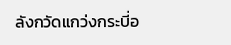ลังกวัดแกว่งกระบี่อ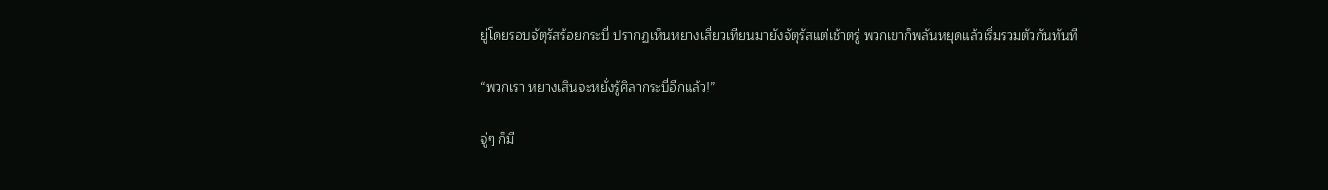ยู่โดยรอบจัตุรัสร้อยกระบี่ ปรากฏเห็นหยางเสี่ยวเทียนมายังจัตุรัสแต่เช้าตรู่ พวกเขาก็พลันหยุดแล้วเริ่มรวมตัวกันทันที

“พวกเรา หยางเสินจะหยั่งรู้ศิลากระบี่อีกแล้ว!”

จู่ๆ ก็มี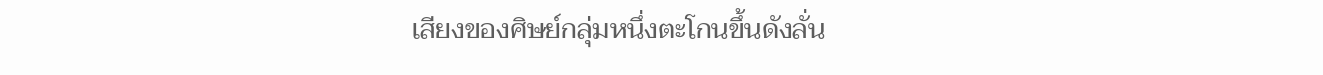เสียงของศิษย์กลุ่มหนึ่งตะโกนขึ้นดังลั่น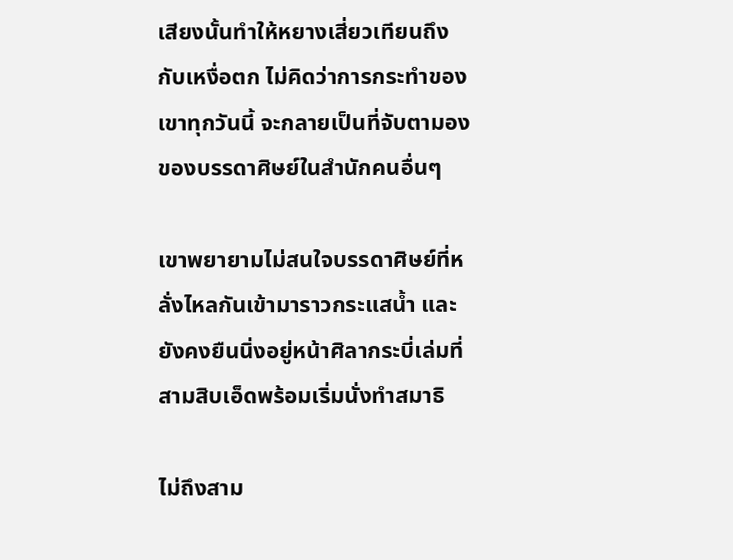เสียงนั้นทำให้หยางเสี่ยวเทียนถึงกับเหงื่อตก ไม่คิดว่าการกระทำของเขาทุกวันนี้ จะกลายเป็นที่จับตามองของบรรดาศิษย์ในสำนักคนอื่นๆ

เขาพยายามไม่สนใจบรรดาศิษย์ที่หลั่งไหลกันเข้ามาราวกระแสน้ำ และยังคงยืนนิ่งอยู่หน้าศิลากระบี่เล่มที่สามสิบเอ็ดพร้อมเริ่มนั่งทำสมาธิ

ไม่ถึงสาม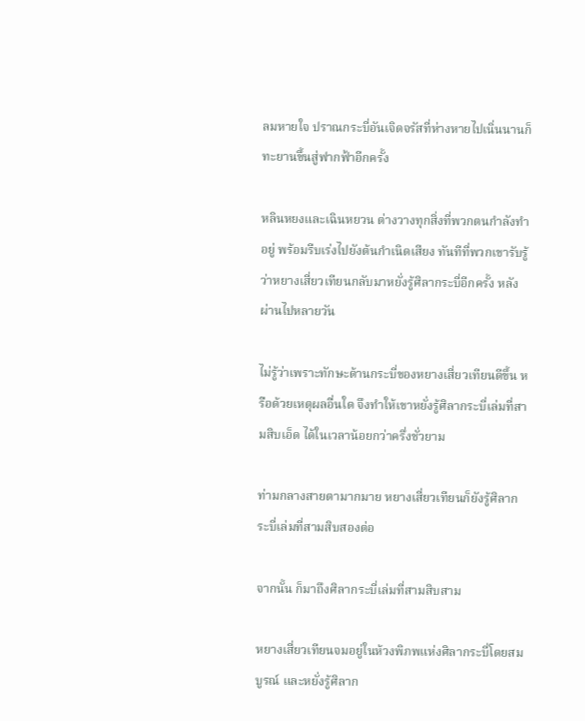ลมหายใจ ปราณกระบี่อันเจิดจรัสที่ห่างหายไปเนิ่นนานก็ทะยานขึ้นสู่ฟากฟ้าอีกครั้ง

หลินหยงและเฉินหยวน ต่างวางทุกสิ่งที่พวกตนกำลังทำอยู่ พร้อมรีบเร่งไปยังต้นกำเนิดเสียง ทันทีที่พวกเขารับรู้ว่าหยางเสี่ยวเทียนกลับมาหยั่งรู้ศิลากระบี่อีกครั้ง หลังผ่านไปหลายวัน

ไม่รู้ว่าเพราะทักษะด้านกระบี่ของหยางเสี่ยวเทียนดีขึ้น หรือด้วยเหตุผลอื่นใด จึงทำให้เขาหยั่งรู้ศิลากระบี่เล่มที่สามสิบเอ็ด ได้ในเวลาน้อยกว่าครึ่งชั่วยาม

ท่ามกลางสายตามากมาย หยางเสี่ยวเทียนก็ยังรู้ศิลากระบี่เล่มที่สามสิบสองต่อ

จากนั้น ก็มาถึงศิลากระบี่เล่มที่สามสิบสาม

หยางเสี่ยวเทียนจมอยู่ในห้วงพิภพแห่งศิลากระบี่โดยสมบูรณ์ และหยั่งรู้ศิลาก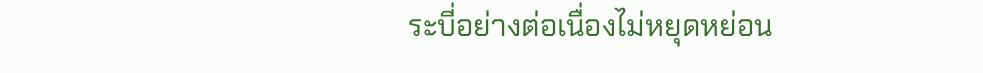ระบี่อย่างต่อเนื่องไม่หยุดหย่อน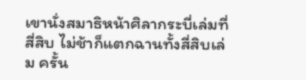เขานั่งสมาธิหน้าศิลากระบี่เล่มที่สี่สิบ ไม่ช้าก็แตกฉานทั้งสี่สิบเล่ม ครั้น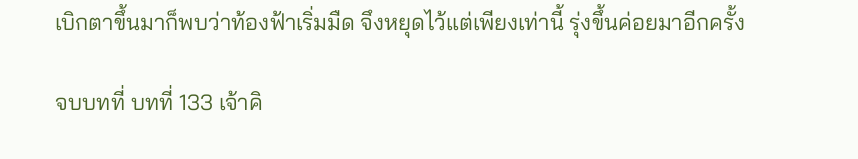เบิกตาขึ้นมาก็พบว่าท้องฟ้าเริ่มมืด จึงหยุดไว้แต่เพียงเท่านี้ รุ่งขึ้นค่อยมาอีกครั้ง

จบบทที่ บทที่ 133 เจ้าคิ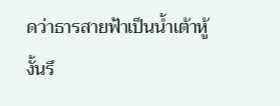ดว่าธารสายฟ้าเป็นน้ำเต้าหู้งั้นรึ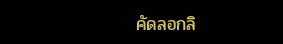คัดลอกลิ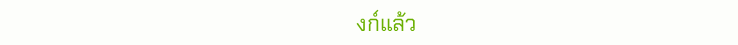งก์แล้ว